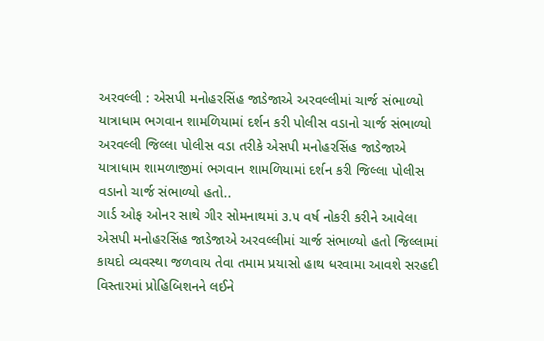અરવલ્લી : એસપી મનોહરસિંહ જાડેજાએ અરવલ્લીમાં ચાર્જ સંભાળ્યો
યાત્રાધામ ભગવાન શામળિયામાં દર્શન કરી પોલીસ વડાનો ચાર્જ સંભાળ્યો
અરવલ્લી જિલ્લા પોલીસ વડા તરીકે એસપી મનોહરસિંહ જાડેજાએ યાત્રાધામ શામળાજીમાં ભગવાન શામળિયામાં દર્શન કરી જિલ્લા પોલીસ વડાનો ચાર્જ સંભાળ્યો હતો..
ગાર્ડ ઓફ ઓનર સાથે ગીર સોમનાથમાં ૩.૫ વર્ષ નોકરી કરીને આવેલા એસપી મનોહરસિંહ જાડેજાએ અરવલ્લીમાં ચાર્જ સંભાળ્યો હતો જિલ્લામાં કાયદો વ્યવસ્થા જળવાય તેવા તમામ પ્રયાસો હાથ ધરવામા આવશે સરહદી વિસ્તારમાં પ્રોહિબિશનને લઈને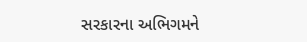સરકારના અભિગમને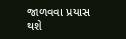જાળવવા પ્રયાસ થશે